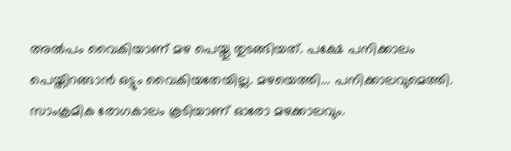അല്‍പം വൈകിയാണ് മഴ പെയ്തു തുടങ്ങിയത്. പക്ഷേ പനിക്കാലം പെയ്തിറങ്ങാന്‍ ഒട്ടും വൈകിയതേയില്ല. മഴയെത്തി... പനിക്കാലവുമെത്തി. സാംക്രമിക രോഗകാലം കൂടിയാണ് ഓരോ മഴക്കാലവും.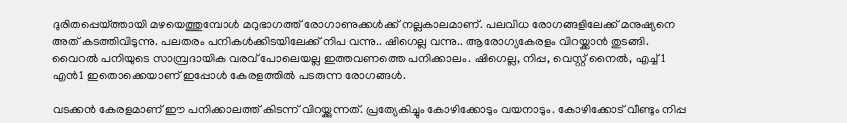ദുരിതപ്പെയ്ത്തായി മഴയെത്തുമ്പോള്‍ മറുഭാഗത്ത് രോഗാണുക്കള്‍ക്ക് നല്ലകാലമാണ്. പലവിധ രോഗങ്ങളിലേക്ക് മനുഷ്യനെ അത് കടത്തിവിടുന്നു. പലതരം പനികള്‍ക്കിടയിലേക്ക് നിപ വന്നു.. ഷിഗെല്ല വന്നു.. ആരോഗ്യകേരളം വിറയ്ക്കാന്‍ തുടങ്ങി. വൈറല്‍ പനിയുടെ സാമ്പ്രദായിക വരവ് പോലെയല്ല ഇത്തവണത്തെ പനിക്കാലം. ഷിഗെല്ല, നിപ്പ, വെസ്റ്റ് നൈല്‍, എച്ച്1 എന്‍1 ഇതൊക്കെയാണ് ഇപ്പോള്‍ കേരളത്തില്‍ പടരുന്ന രോഗങ്ങള്‍.

വടക്കന്‍ കേരളമാണ് ഈ പനിക്കാലത്ത് കിടന്ന് വിറയ്ക്കുന്നത്. പ്രത്യേകിച്ചും കോഴിക്കോടും വയനാടും. കോഴിക്കോട് വീണ്ടും നിപ്പ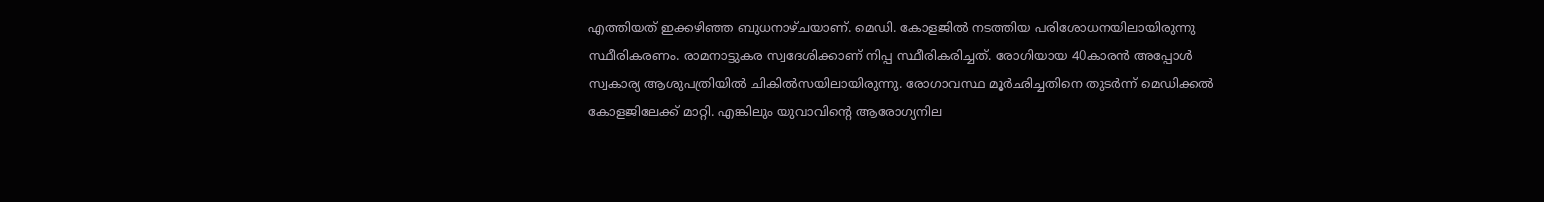എത്തിയത് ഇക്കഴിഞ്ഞ ബുധനാഴ്ചയാണ്. മെഡി. കോളജിൽ നടത്തിയ പരിശോധനയിലായിരുന്നു സ്ഥീരികരണം. രാമനാട്ടുകര സ്വദേശിക്കാണ് നിപ്പ സ്ഥീരികരിച്ചത്. രോഗിയായ 40കാരന്‍ അപ്പോള്‍ സ്വകാര്യ ആശുപത്രിയില്‍ ചികില്‍സയിലായിരുന്നു. രോഗാവസ്ഥ മൂര്‍ഛിച്ചതിനെ തുടര്‍ന്ന് മെഡിക്കല്‍ കോളജിലേക്ക് മാറ്റി. എങ്കിലും യുവാവിന്റെ ആരോഗ്യനില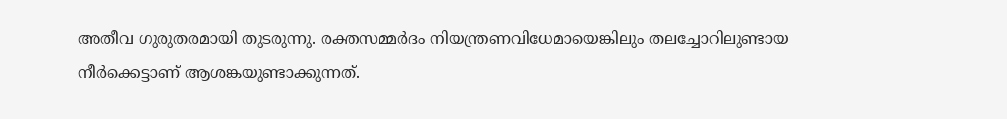അതീവ ഗുരുതരമായി തുടരുന്നു. രക്തസമ്മര്‍ദം നിയന്ത്രണവിധേമായെങ്കിലും തലച്ചോറിലുണ്ടായ നീര്‍ക്കെട്ടാണ് ആശങ്കയുണ്ടാക്കുന്നത്.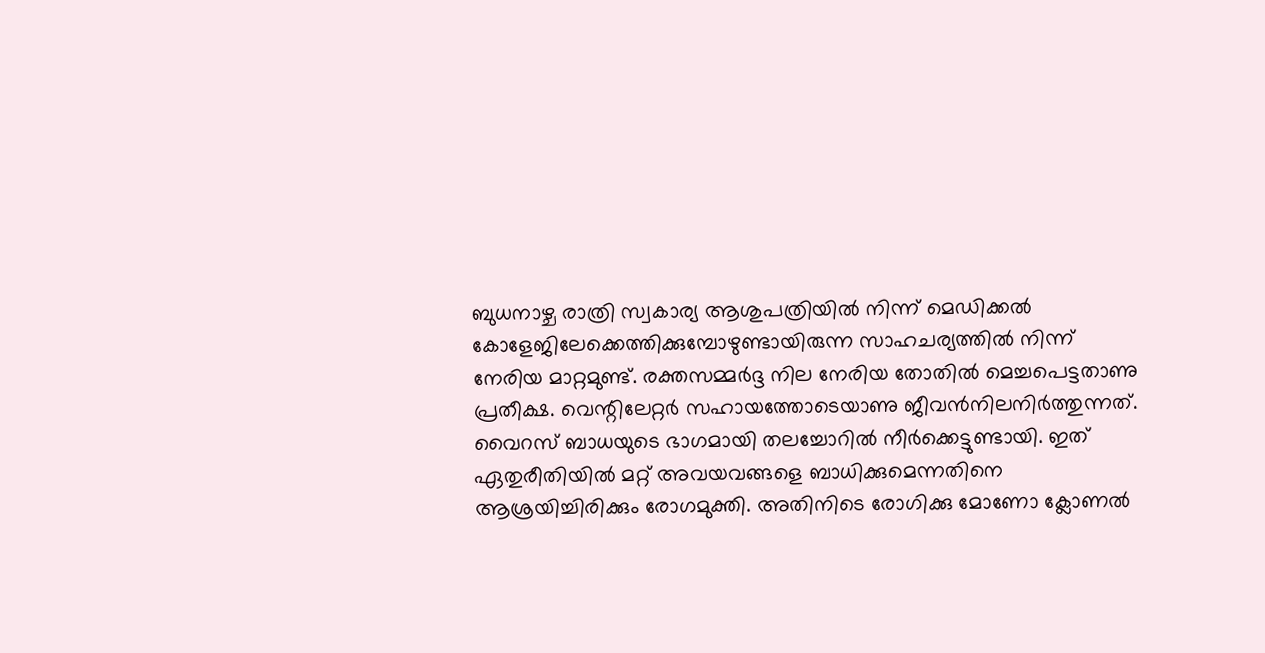ബുധനാഴ്ച രാത്രി സ്വകാര്യ ആശുപത്രിയില്‍ നിന്ന് മെഡിക്കല്‍ കോളേജിലേക്കെത്തിക്കുമ്പോഴുണ്ടായിരുന്ന സാഹചര്യത്തില്‍ നിന്ന് നേരിയ മാറ്റമുണ്ട്. രക്തസമ്മര്‍ദ്ദ നില നേരിയ തോതില്‍ മെച്ചപെട്ടതാണു പ്രതീക്ഷ. വെന്റിലേറ്റര്‍ സഹായത്തോടെയാണു ജീവന്‍നിലനിര്‍ത്തുന്നത്. വൈറസ് ബാധയുടെ ഭാഗമായി തലച്ചോറില്‍ നീര്‍ക്കെട്ടുണ്ടായി. ഇത് ഏതുരീതിയില്‍ മറ്റ് അവയവങ്ങളെ ബാധിക്കുമെന്നതിനെ ആശ്രയിച്ചിരിക്കും രോഗമുക്തി. അതിനിടെ രോഗിക്കു മോണോ ക്ലോണല്‍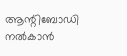ആന്റിബോഡി നല്‍കാന്‍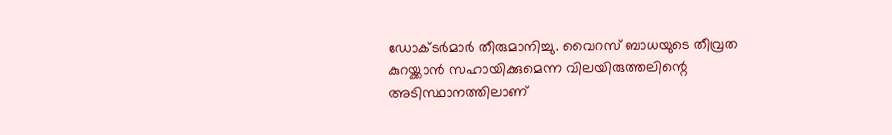ഡോക്ടര്‍മാര്‍ തീരുമാനിച്ചു. വൈറസ് ബാധയുടെ തീവ്രത കുറയ്ക്കാന്‍ സഹായിക്കുമെന്ന വിലയിരുത്തലിന്റെ അടിസ്ഥാനത്തിലാണ്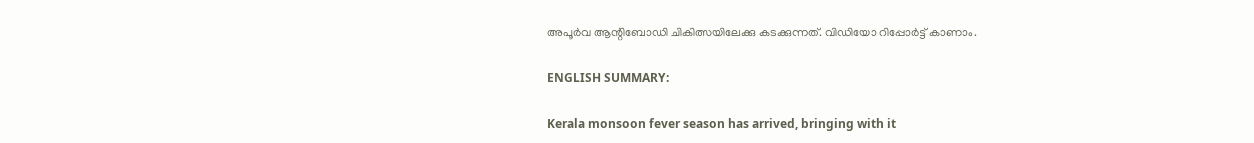അപൂര്‍വ ആന്റിബോഡി ചികിത്സയിലേക്കു കടക്കുന്നത്. വിഡിയോ റിപ്പോര്‍ട്ട് കാണാം.

ENGLISH SUMMARY:

Kerala monsoon fever season has arrived, bringing with it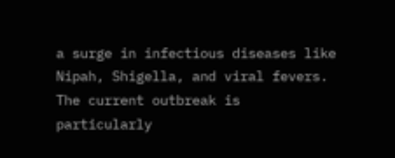a surge in infectious diseases like Nipah, Shigella, and viral fevers. The current outbreak is particularly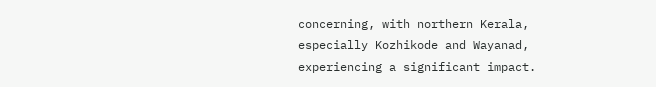concerning, with northern Kerala, especially Kozhikode and Wayanad, experiencing a significant impact.